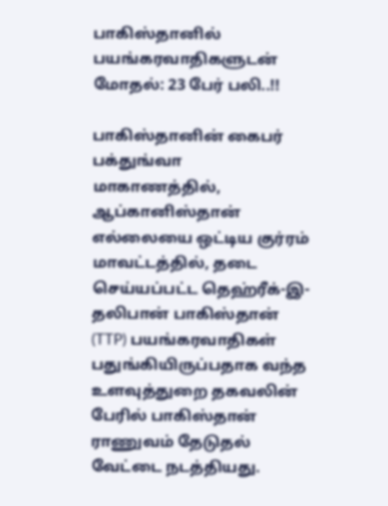பாகிஸ்தானில் பயங்கரவாதிகளுடன் மோதல்: 23 பேர் பலி..!!

பாகிஸ்தானின் கைபர் பக்துங்வா மாகாணத்தில், ஆப்கானிஸ்தான் எல்லையை ஒட்டிய குர்ரம் மாவட்டத்தில், தடை செய்யப்பட்ட தெஹ்ரீக்-இ-தலிபான் பாகிஸ்தான் (TTP) பயங்கரவாதிகள் பதுங்கியிருப்பதாக வந்த உளவுத்துறை தகவலின் பேரில் பாகிஸ்தான் ராணுவம் தேடுதல் வேட்டை நடத்தியது.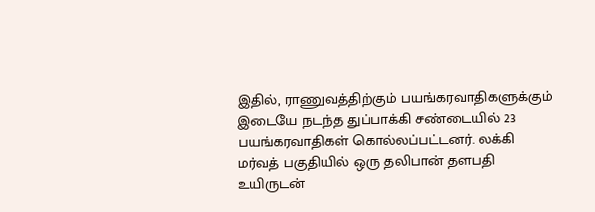இதில், ராணுவத்திற்கும் பயங்கரவாதிகளுக்கும் இடையே நடந்த துப்பாக்கி சண்டையில் 23 பயங்கரவாதிகள் கொல்லப்பட்டனர். லக்கி மர்வத் பகுதியில் ஒரு தலிபான் தளபதி உயிருடன்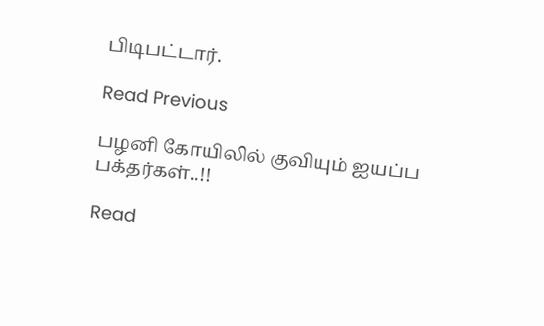பிடிபட்டார்.

Read Previous

பழனி கோயிலில் குவியும் ஐயப்ப பக்தர்கள்..!!

Read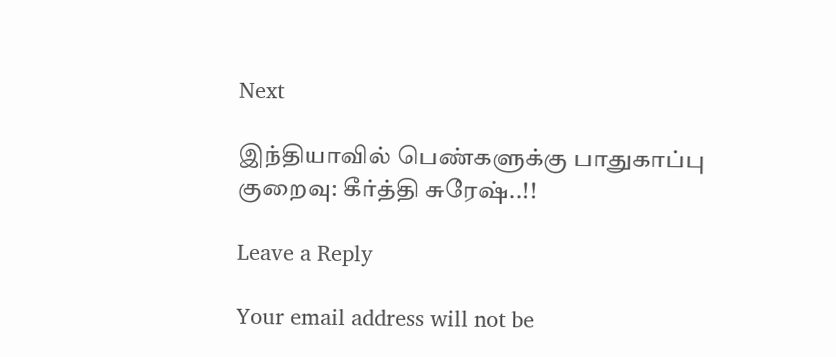Next

இந்தியாவில் பெண்களுக்கு பாதுகாப்பு குறைவு: கீர்த்தி சுரேஷ்..!!

Leave a Reply

Your email address will not be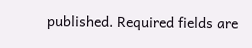published. Required fields are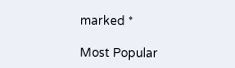marked *

Most Popular